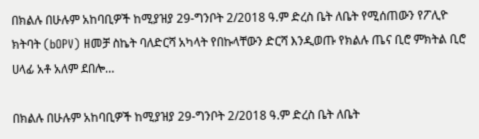በክልሉ በሁሉም አከባቢዎች ከሚያዝያ 29-ግንቦት 2/2018 ዓ.ም ድረስ ቤት ለቤት የሚሰጠውን የፖሊዮ ክትባት (bOPV) ዘመቻ ስኬት ባለድርሻ አካላት የበኩላቸውን ድርሻ እንዲወጡ የክልሉ ጤና ቢሮ ምክትል ቢሮ ሀላፊ አቶ አለም ደበሎ…

በክልሉ በሁሉም አከባቢዎች ከሚያዝያ 29-ግንቦት 2/2018 ዓ.ም ድረስ ቤት ለቤት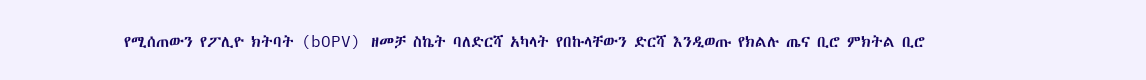የሚሰጠውን የፖሊዮ ክትባት (bOPV) ዘመቻ ስኬት ባለድርሻ አካላት የበኩላቸውን ድርሻ እንዲወጡ የክልሉ ጤና ቢሮ ምክትል ቢሮ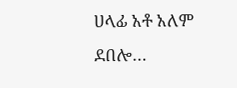ሀላፊ አቶ አለም ደበሎ…